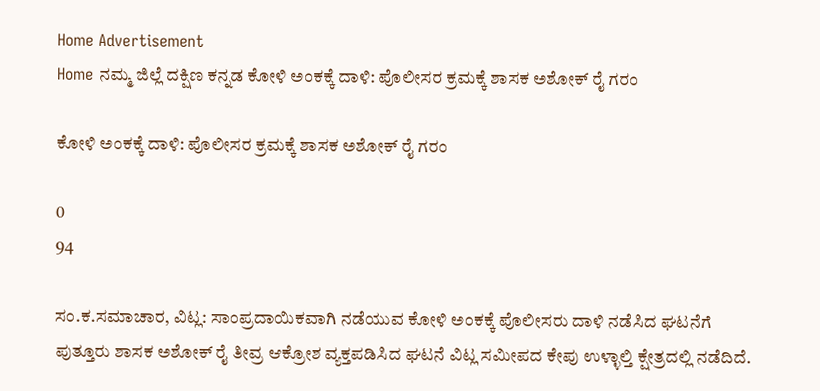Home Advertisement
Home ನಮ್ಮ ಜಿಲ್ಲೆ ದಕ್ಷಿಣ ಕನ್ನಡ ಕೋಳಿ ಅಂಕಕ್ಕೆ ದಾಳಿ: ಪೊಲೀಸರ ಕ್ರಮಕ್ಕೆ ಶಾಸಕ ಅಶೋಕ್ ರೈ ಗರಂ

ಕೋಳಿ ಅಂಕಕ್ಕೆ ದಾಳಿ: ಪೊಲೀಸರ ಕ್ರಮಕ್ಕೆ ಶಾಸಕ ಅಶೋಕ್ ರೈ ಗರಂ

0
94

ಸಂ.ಕ.ಸಮಾಚಾರ, ವಿಟ್ಲ: ಸಾಂಪ್ರದಾಯಿಕವಾಗಿ ನಡೆಯುವ ಕೋಳಿ ಅಂಕಕ್ಕೆ ಪೊಲೀಸರು ದಾಳಿ ನಡೆಸಿದ ಘಟನೆಗೆ ಪುತ್ತೂರು ಶಾಸಕ ಅಶೋಕ್ ರೈ ತೀವ್ರ ಆಕ್ರೋಶ ವ್ಯಕ್ತಪಡಿಸಿದ ಘಟನೆ ವಿಟ್ಲ ಸಮೀಪದ ಕೇಪು ಉಳ್ಳಾಲ್ತಿ ಕ್ಷೇತ್ರದಲ್ಲಿ ನಡೆದಿದೆ.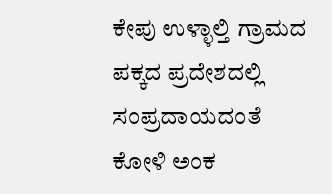ಕೇಪು ಉಳ್ಳಾಲ್ತಿ ಗ್ರಾಮದ ಪಕ್ಕದ ಪ್ರದೇಶದಲ್ಲಿ ಸಂಪ್ರದಾಯದಂತೆ ಕೋಳಿ ಅಂಕ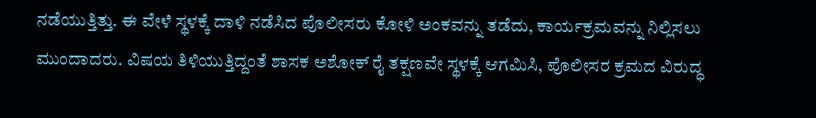ನಡೆಯುತ್ತಿತ್ತು. ಈ ವೇಳೆ ಸ್ಥಳಕ್ಕೆ ದಾಳಿ ನಡೆಸಿದ ಪೊಲೀಸರು ಕೋಳಿ ಅಂಕವನ್ನು ತಡೆದು, ಕಾರ್ಯಕ್ರಮವನ್ನು ನಿಲ್ಲಿಸಲು ಮುಂದಾದರು. ವಿಷಯ ತಿಳಿಯುತ್ತಿದ್ದಂತೆ ಶಾಸಕ ಅಶೋಕ್ ರೈ ತಕ್ಷಣವೇ ಸ್ಥಳಕ್ಕೆ ಆಗಮಿಸಿ, ಪೊಲೀಸರ ಕ್ರಮದ ವಿರುದ್ಧ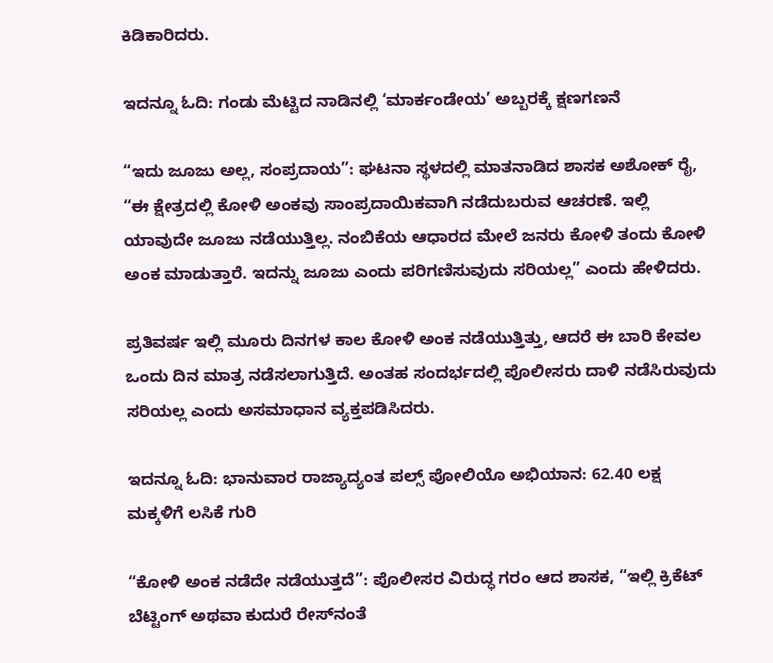ಕಿಡಿಕಾರಿದರು.

ಇದನ್ನೂ ಓದಿ: ಗಂಡು ಮೆಟ್ಟಿದ ನಾಡಿನಲ್ಲಿ ‘ಮಾರ್ಕಂಡೇಯ’ ಅಬ್ಬರಕ್ಕೆ ಕ್ಷಣಗಣನೆ

“ಇದು ಜೂಜು ಅಲ್ಲ, ಸಂಪ್ರದಾಯ”: ಘಟನಾ ಸ್ಥಳದಲ್ಲಿ ಮಾತನಾಡಿದ ಶಾಸಕ ಅಶೋಕ್ ರೈ, “ಈ ಕ್ಷೇತ್ರದಲ್ಲಿ ಕೋಳಿ ಅಂಕವು ಸಾಂಪ್ರದಾಯಿಕವಾಗಿ ನಡೆದುಬರುವ ಆಚರಣೆ. ಇಲ್ಲಿ ಯಾವುದೇ ಜೂಜು ನಡೆಯುತ್ತಿಲ್ಲ. ನಂಬಿಕೆಯ ಆಧಾರದ ಮೇಲೆ ಜನರು ಕೋಳಿ ತಂದು ಕೋಳಿ ಅಂಕ ಮಾಡುತ್ತಾರೆ. ಇದನ್ನು ಜೂಜು ಎಂದು ಪರಿಗಣಿಸುವುದು ಸರಿಯಲ್ಲ” ಎಂದು ಹೇಳಿದರು.

ಪ್ರತಿವರ್ಷ ಇಲ್ಲಿ ಮೂರು ದಿನಗಳ ಕಾಲ ಕೋಳಿ ಅಂಕ ನಡೆಯುತ್ತಿತ್ತು, ಆದರೆ ಈ ಬಾರಿ ಕೇವಲ ಒಂದು ದಿನ ಮಾತ್ರ ನಡೆಸಲಾಗುತ್ತಿದೆ. ಅಂತಹ ಸಂದರ್ಭದಲ್ಲಿ ಪೊಲೀಸರು ದಾಳಿ ನಡೆಸಿರುವುದು ಸರಿಯಲ್ಲ ಎಂದು ಅಸಮಾಧಾನ ವ್ಯಕ್ತಪಡಿಸಿದರು.

ಇದನ್ನೂ ಓದಿ: ಭಾನುವಾರ ರಾಜ್ಯಾದ್ಯಂತ ಪಲ್ಸ್ ಪೋಲಿಯೊ ಅಭಿಯಾನ: 62.40 ಲಕ್ಷ ಮಕ್ಕಳಿಗೆ ಲಸಿಕೆ ಗುರಿ

“ಕೋಳಿ ಅಂಕ ನಡೆದೇ ನಡೆಯುತ್ತದೆ”: ಪೊಲೀಸರ ವಿರುದ್ಧ ಗರಂ ಆದ ಶಾಸಕ, “ಇಲ್ಲಿ ಕ್ರಿಕೆಟ್ ಬೆಟ್ಟಿಂಗ್ ಅಥವಾ ಕುದುರೆ ರೇಸ್‌ನಂತೆ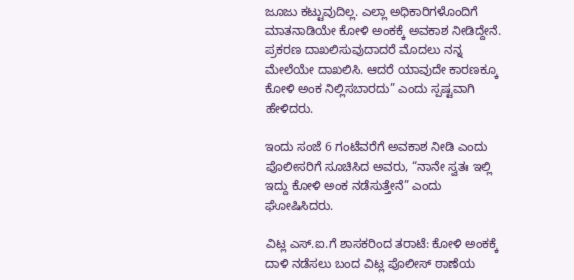ಜೂಜು ಕಟ್ಟುವುದಿಲ್ಲ. ಎಲ್ಲಾ ಅಧಿಕಾರಿಗಳೊಂದಿಗೆ ಮಾತನಾಡಿಯೇ ಕೋಳಿ ಅಂಕಕ್ಕೆ ಅವಕಾಶ ನೀಡಿದ್ದೇನೆ. ಪ್ರಕರಣ ದಾಖಲಿಸುವುದಾದರೆ ಮೊದಲು ನನ್ನ ಮೇಲೆಯೇ ದಾಖಲಿಸಿ. ಆದರೆ ಯಾವುದೇ ಕಾರಣಕ್ಕೂ ಕೋಳಿ ಅಂಕ ನಿಲ್ಲಿಸಬಾರದು” ಎಂದು ಸ್ಪಷ್ಟವಾಗಿ ಹೇಳಿದರು.

ಇಂದು ಸಂಜೆ 6 ಗಂಟೆವರೆಗೆ ಅವಕಾಶ ನೀಡಿ ಎಂದು ಪೊಲೀಸರಿಗೆ ಸೂಚಿಸಿದ ಅವರು, “ನಾನೇ ಸ್ವತಃ ಇಲ್ಲಿ ಇದ್ದು ಕೋಳಿ ಅಂಕ ನಡೆಸುತ್ತೇನೆ” ಎಂದು ಘೋಷಿಸಿದರು.

ವಿಟ್ಲ ಎಸ್‌.ಐ.ಗೆ ಶಾಸಕರಿಂದ ತರಾಟೆ: ಕೋಳಿ ಅಂಕಕ್ಕೆ ದಾಳಿ ನಡೆಸಲು ಬಂದ ವಿಟ್ಲ ಪೊಲೀಸ್ ಠಾಣೆಯ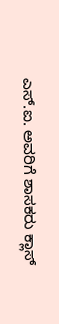ಎಸ್‌.ಐ. ಅವರಿಗೆ ಶಾಸಕರು ಕ್ಲಾಸ್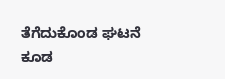ತೆಗೆದುಕೊಂಡ ಘಟನೆ ಕೂಡ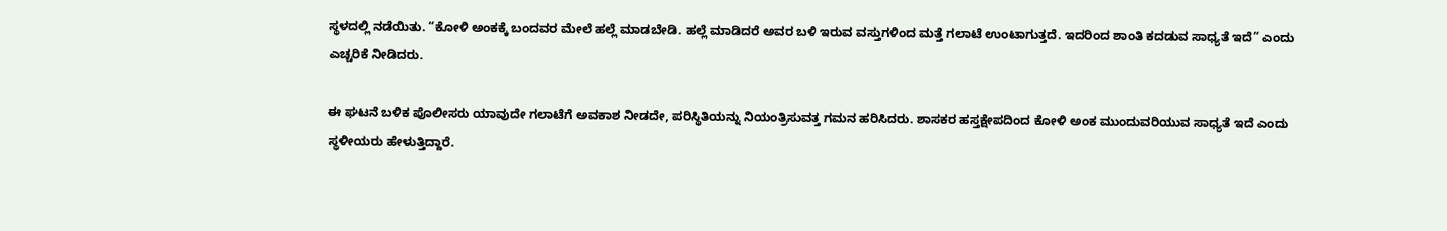ಸ್ಥಳದಲ್ಲಿ ನಡೆಯಿತು. “ಕೋಳಿ ಅಂಕಕ್ಕೆ ಬಂದವರ ಮೇಲೆ ಹಲ್ಲೆ ಮಾಡಬೇಡಿ. ಹಲ್ಲೆ ಮಾಡಿದರೆ ಅವರ ಬಳಿ ಇರುವ ವಸ್ತುಗಳಿಂದ ಮತ್ತೆ ಗಲಾಟೆ ಉಂಟಾಗುತ್ತದೆ. ಇದರಿಂದ ಶಾಂತಿ ಕದಡುವ ಸಾಧ್ಯತೆ ಇದೆ” ಎಂದು ಎಚ್ಚರಿಕೆ ನೀಡಿದರು.

ಈ ಘಟನೆ ಬಳಿಕ ಪೊಲೀಸರು ಯಾವುದೇ ಗಲಾಟೆಗೆ ಅವಕಾಶ ನೀಡದೇ, ಪರಿಸ್ಥಿತಿಯನ್ನು ನಿಯಂತ್ರಿಸುವತ್ತ ಗಮನ ಹರಿಸಿದರು. ಶಾಸಕರ ಹಸ್ತಕ್ಷೇಪದಿಂದ ಕೋಳಿ ಅಂಕ ಮುಂದುವರಿಯುವ ಸಾಧ್ಯತೆ ಇದೆ ಎಂದು ಸ್ಥಳೀಯರು ಹೇಳುತ್ತಿದ್ದಾರೆ.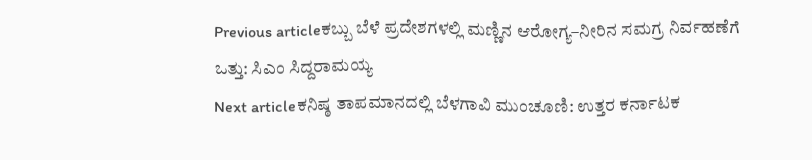Previous articleಕಬ್ಬು ಬೆಳೆ ಪ್ರದೇಶಗಳಲ್ಲಿ ಮಣ್ಣಿನ ಆರೋಗ್ಯ–ನೀರಿನ ಸಮಗ್ರ ನಿರ್ವಹಣೆಗೆ ಒತ್ತು: ಸಿಎಂ ಸಿದ್ದರಾಮಯ್ಯ
Next articleಕನಿಷ್ಠ ತಾಪಮಾನದಲ್ಲಿ ಬೆಳಗಾವಿ ಮುಂಚೂಣಿ: ಉತ್ತರ ಕರ್ನಾಟಕ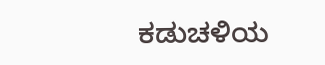ಕಡುಚಳಿಯ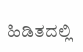ಹಿಡಿತದಲ್ಲಿ